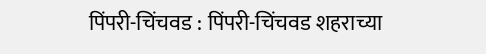पिंपरी-चिंचवड : पिंपरी-चिंचवड शहराच्या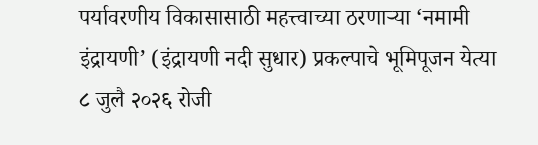पर्यावरणीय विकासासाठी महत्त्वाच्या ठरणाऱ्या ‘नमामी इंद्रायणी’ (इंद्रायणी नदी सुधार) प्रकल्पाचे भूमिपूजन येत्या ८ जुलै २०२६ रोजी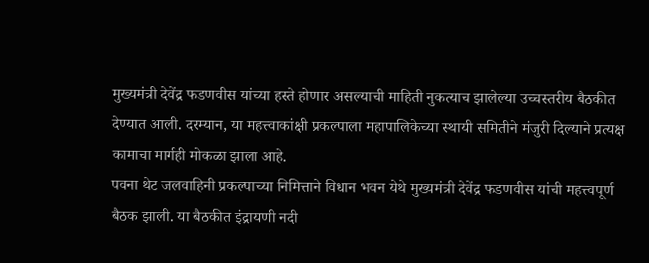मुख्यमंत्री देवेंद्र फडणवीस यांच्या हस्ते होणार असल्याची माहिती नुकत्याच झालेल्या उच्चस्तरीय बैठकीत देण्यात आली. दरम्यान, या महत्त्वाकांक्षी प्रकल्पाला महापालिकेच्या स्थायी समितीने मंजुरी दिल्याने प्रत्यक्ष कामाचा मार्गही मोकळा झाला आहे.
पवना थेट जलवाहिनी प्रकल्पाच्या निमित्ताने विधान भवन येथे मुख्यमंत्री देवेंद्र फडणवीस यांची महत्त्वपूर्ण बैठक झाली. या बैठकीत इंद्रायणी नदी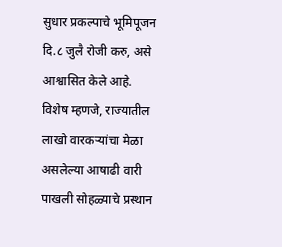सुधार प्रकल्पाचे भूमिपूजन दि.८ जुलै रोजी करु, असे आश्वासित केले आहे. विशेष म्हणजे, राज्यातील लाखो वारकऱ्यांचा मेळा असलेल्या आषाढी वारी पाखली सोहळ्याचे प्रस्थान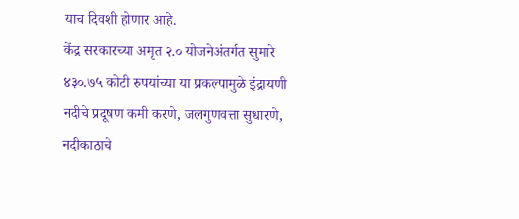याच दिवशी होणार आहे.
केंद्र सरकारच्या अमृत २.० योजनेअंतर्गत सुमारे ४३०.७५ कोटी रुपयांच्या या प्रकल्पामुळे इंद्रायणी नदीचे प्रदूषण कमी करणे, जलगुणवत्ता सुधारणे, नदीकाठाचे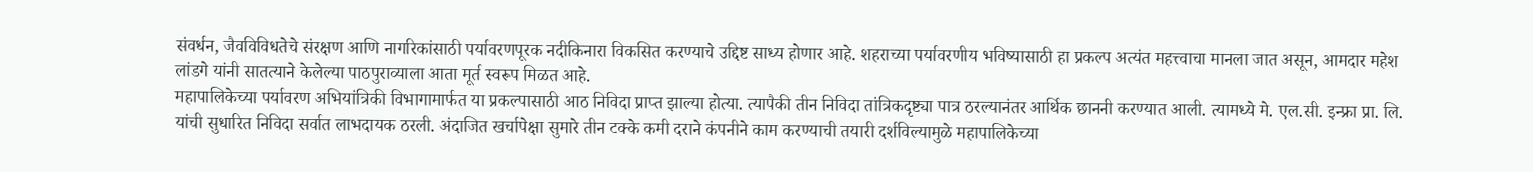संवर्धन, जैवविविधतेचे संरक्षण आणि नागरिकांसाठी पर्यावरणपूरक नदीकिनारा विकसित करण्याचे उद्दिष्ट साध्य होणार आहे. शहराच्या पर्यावरणीय भविष्यासाठी हा प्रकल्प अत्यंत महत्त्वाचा मानला जात असून, आमदार महेश लांडगे यांनी सातत्याने केलेल्या पाठपुराव्याला आता मूर्त स्वरूप मिळत आहे.
महापालिकेच्या पर्यावरण अभियांत्रिकी विभागामार्फत या प्रकल्पासाठी आठ निविदा प्राप्त झाल्या होत्या. त्यापैकी तीन निविदा तांत्रिकदृष्ट्या पात्र ठरल्यानंतर आर्थिक छाननी करण्यात आली. त्यामध्ये मे. एल.सी. इन्फ्रा प्रा. लि. यांची सुधारित निविदा सर्वात लाभदायक ठरली. अंदाजित खर्चापेक्षा सुमारे तीन टक्के कमी दराने कंपनीने काम करण्याची तयारी दर्शविल्यामुळे महापालिकेच्या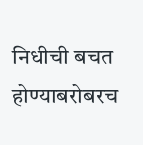निधीची बचत होण्याबरोबरच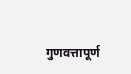गुणवत्तापूर्ण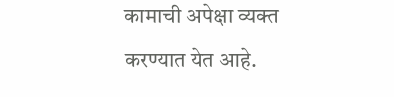कामाची अपेक्षा व्यक्त करण्यात येत आहे.